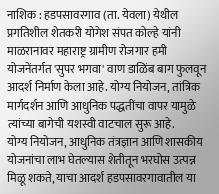नाशिक : हडपसावरगाव (ता. येवला) येथील प्रगतिशील शेतकरी योगेश संपत कोल्हे यांनी माळरानावर महाराष्ट्र ग्रामीण रोजगार हमी योजनेंतर्गत 'सुपर भगवा' वाण डाळिंब बाग फुलवून आदर्श निर्माण केला आहे. योग्य नियोजन, तांत्रिक मार्गदर्शन आणि आधुनिक पद्धतींचा वापर यामुळे त्यांच्या बागेची यशस्वी वाटचाल सुरू आहे.
योग्य नियोजन, आधुनिक तंत्रज्ञान आणि शासकीय योजनांचा लाभ घेतल्यास शेतीतून भरघोस उत्पन्न मिळू शकते, याचा आदर्श हडपसावरगावातील या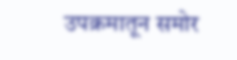उपक्रमातून समोर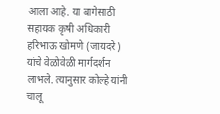आला आहे. या बागेसाठी सहायक कृषी अधिकारी हरिभाऊ खोमणे (जायदरे) यांचे वेळोवेळी मार्गदर्शन लाभले. त्यानुसार कोल्हे यांनी चालू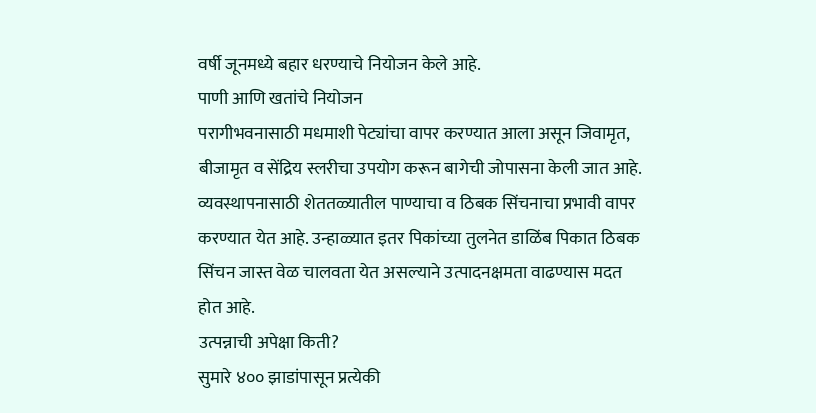वर्षी जूनमध्ये बहार धरण्याचे नियोजन केले आहे.
पाणी आणि खतांचे नियोजन
परागीभवनासाठी मधमाशी पेट्यांचा वापर करण्यात आला असून जिवामृत, बीजामृत व सेंद्रिय स्लरीचा उपयोग करून बागेची जोपासना केली जात आहे. व्यवस्थापनासाठी शेततळ्यातील पाण्याचा व ठिबक सिंचनाचा प्रभावी वापर करण्यात येत आहे. उन्हाळ्यात इतर पिकांच्या तुलनेत डाळिंब पिकात ठिबक सिंचन जास्त वेळ चालवता येत असल्याने उत्पादनक्षमता वाढण्यास मदत होत आहे.
उत्पन्नाची अपेक्षा किती?
सुमारे ४०० झाडांपासून प्रत्येकी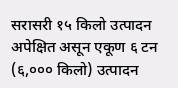सरासरी १५ किलो उत्पादन अपेक्षित असून एकूण ६ टन (६,००० किलो) उत्पादन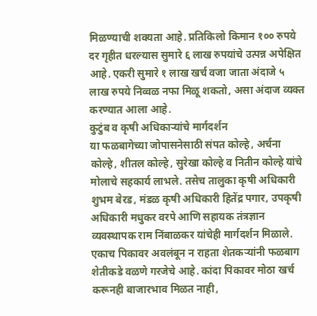मिळण्याची शक्यता आहे. प्रतिकिलो किमान १०० रुपये दर गृहीत धरल्यास सुमारे ६ लाख रुपयांचे उत्पन्न अपेक्षित आहे. एकरी सुमारे १ लाख खर्च वजा जाता अंदाजे ५ लाख रुपये निव्वळ नफा मिळू शकतो, असा अंदाज व्यक्त करण्यात आला आहे.
कुटुंब व कृषी अधिकाऱ्यांचे मार्गदर्शन
या फळबागेच्या जोपासनेसाठी संपत कोल्हे, अर्चना कोल्हे, शीतल कोल्हे, सुरेखा कोल्हे व नितीन कोल्हे यांचे मोलाचे सहकार्य लाभले. तसेच तालुका कृषी अधिकारी शुभम बेरड, मंडळ कृषी अधिकारी हितेंद्र पगार, उपकृषी अधिकारी मधुकर वरपे आणि सहायक तंत्रज्ञान व्यवस्थापक राम निंबाळकर यांचेही मार्गदर्शन मिळाले.
एकाच पिकावर अवलंबून न राहता शेतकऱ्यांनी फळबाग शेतीकडे वळणे गरजेचे आहे. कांदा पिकावर मोठा खर्च करूनही बाजारभाव मिळत नाही,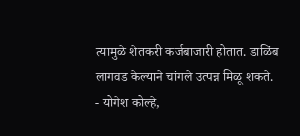त्यामुळे शेतकरी कर्जबाजारी होतात. डाळिंब लागवड केल्याने चांगले उत्पन्न मिळू शकते.
- योगेश कोल्हे,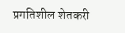प्रगतिशील शेतकरी